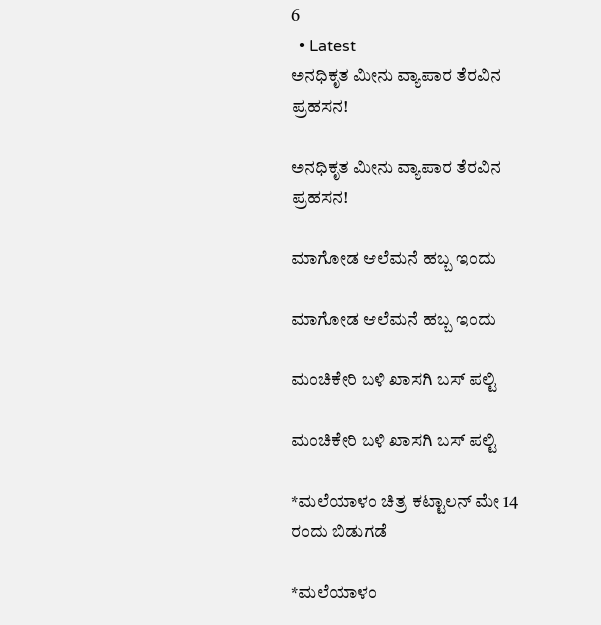6
  • Latest
ಅನಧಿಕೃತ ಮೀನು ವ್ಯಾಪಾರ ತೆರವಿನ ಪ್ರಹಸನ!

ಅನಧಿಕೃತ ಮೀನು ವ್ಯಾಪಾರ ತೆರವಿನ ಪ್ರಹಸನ!

ಮಾಗೋಡ ಆಲೆಮನೆ ಹಬ್ಬ ಇಂದು

ಮಾಗೋಡ ಆಲೆಮನೆ ಹಬ್ಬ ಇಂದು

ಮಂಚಿಕೇರಿ‌ ಬಳಿ ಖಾಸಗಿ ಬಸ್ ಪಲ್ಟಿ

ಮಂಚಿಕೇರಿ‌ ಬಳಿ ಖಾಸಗಿ ಬಸ್ ಪಲ್ಟಿ

*ಮಲೆಯಾಳಂ ಚಿತ್ರ ಕಟ್ಟಾಲನ್ ಮೇ 14 ರಂದು ಬಿಡುಗಡೆ

*ಮಲೆಯಾಳಂ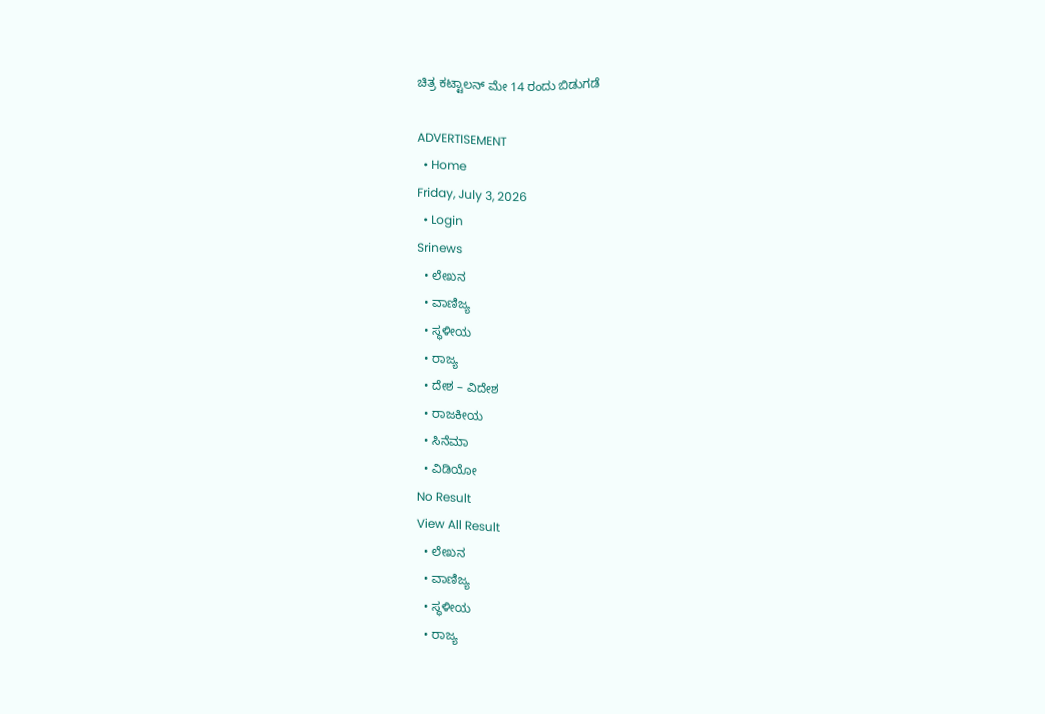ಚಿತ್ರ ಕಟ್ಟಾಲನ್ ಮೇ 14 ರಂದು ಬಿಡುಗಡೆ

ADVERTISEMENT
  • Home
Friday, July 3, 2026
  • Login
Srinews
  • ಲೇಖನ
  • ವಾಣಿಜ್ಯ
  • ಸ್ಥಳೀಯ
  • ರಾಜ್ಯ
  • ದೇಶ – ವಿದೇಶ
  • ರಾಜಕೀಯ
  • ಸಿನೆಮಾ
  • ವಿಡಿಯೋ
No Result
View All Result
  • ಲೇಖನ
  • ವಾಣಿಜ್ಯ
  • ಸ್ಥಳೀಯ
  • ರಾಜ್ಯ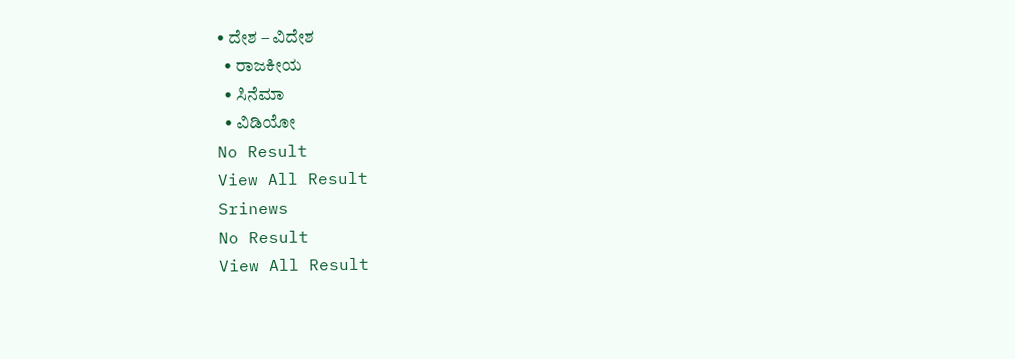• ದೇಶ – ವಿದೇಶ
  • ರಾಜಕೀಯ
  • ಸಿನೆಮಾ
  • ವಿಡಿಯೋ
No Result
View All Result
Srinews
No Result
View All Result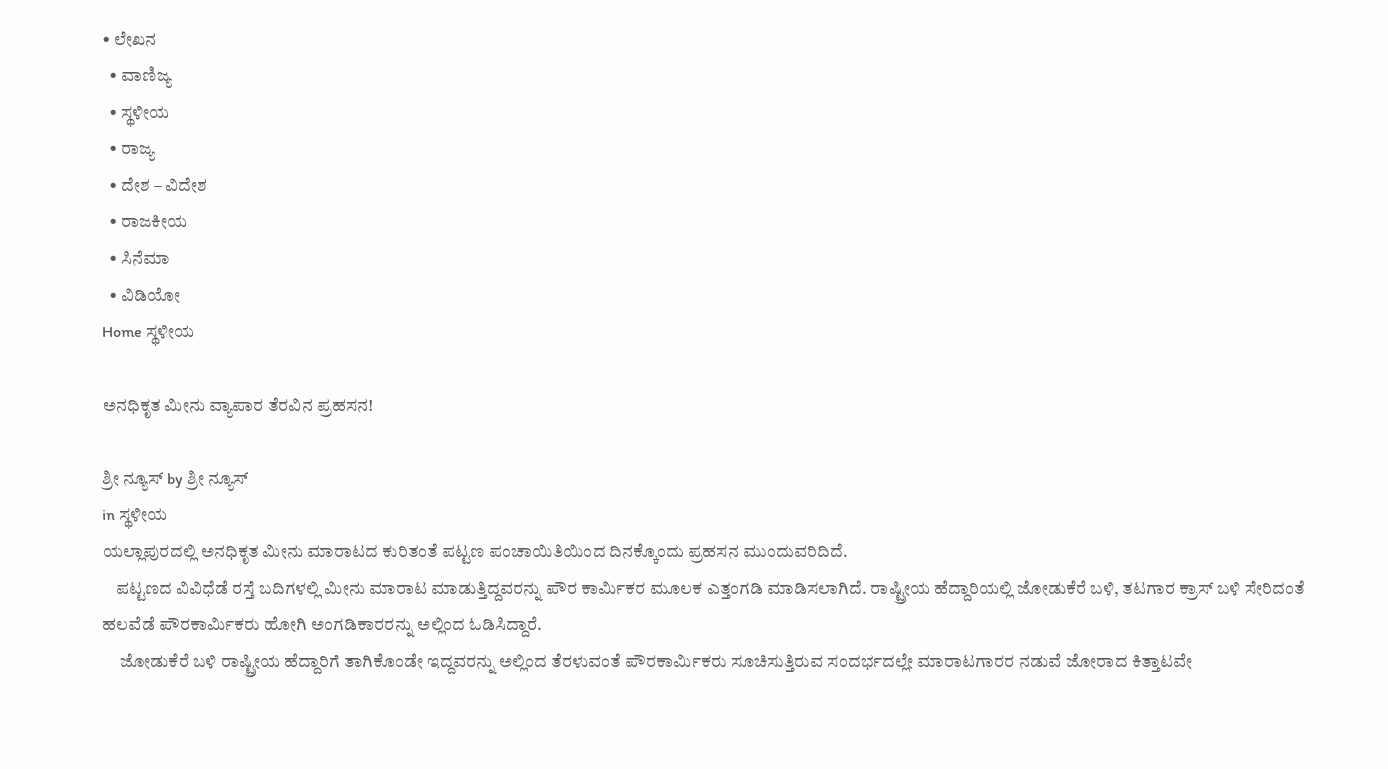• ಲೇಖನ
  • ವಾಣಿಜ್ಯ
  • ಸ್ಥಳೀಯ
  • ರಾಜ್ಯ
  • ದೇಶ – ವಿದೇಶ
  • ರಾಜಕೀಯ
  • ಸಿನೆಮಾ
  • ವಿಡಿಯೋ
Home ಸ್ಥಳೀಯ

ಅನಧಿಕೃತ ಮೀನು ವ್ಯಾಪಾರ ತೆರವಿನ ಪ್ರಹಸನ!

ಶ್ರೀ ನ್ಯೂಸ್ by ಶ್ರೀ ನ್ಯೂಸ್
in ಸ್ಥಳೀಯ
ಯಲ್ಲಾಪುರದಲ್ಲಿ ಅನಧಿಕೃತ ಮೀನು ಮಾರಾಟದ ಕುರಿತಂತೆ ಪಟ್ಟಣ ಪಂಚಾಯಿತಿಯಿಂದ ದಿನಕ್ಕೊಂದು ಪ್ರಹಸನ ಮುಂದುವರಿದಿದೆ.
    ಪಟ್ಟಣದ ವಿವಿಧೆಡೆ ರಸ್ತೆ ಬದಿಗಳಲ್ಲಿ ಮೀನು ಮಾರಾಟ ಮಾಡುತ್ತಿದ್ದವರನ್ನು ಪೌರ ಕಾರ್ಮಿಕರ ಮೂಲಕ ಎತ್ತಂಗಡಿ ಮಾಡಿಸಲಾಗಿದೆ. ರಾಷ್ಟ್ರೀಯ ಹೆದ್ದಾರಿಯಲ್ಲಿ ಜೋಡುಕೆರೆ ಬಳಿ, ತಟಗಾರ ಕ್ರಾಸ್ ಬಳಿ ಸೇರಿದಂತೆ ಹಲವೆಡೆ ಪೌರಕಾರ್ಮಿಕರು ಹೋಗಿ ಅಂಗಡಿಕಾರರನ್ನು ಅಲ್ಲಿಂದ ಓಡಿಸಿದ್ದಾರೆ.
     ಜೋಡುಕೆರೆ ಬಳಿ ರಾಷ್ಟ್ರೀಯ ಹೆದ್ದಾರಿಗೆ ತಾಗಿಕೊಂಡೇ ಇದ್ದವರನ್ನು ಅಲ್ಲಿಂದ ತೆರಳುವಂತೆ ಪೌರಕಾರ್ಮಿಕರು ಸೂಚಿಸುತ್ತಿರುವ ಸಂದರ್ಭದಲ್ಲೇ ಮಾರಾಟಗಾರರ ನಡುವೆ ಜೋರಾದ ಕಿತ್ತಾಟವೇ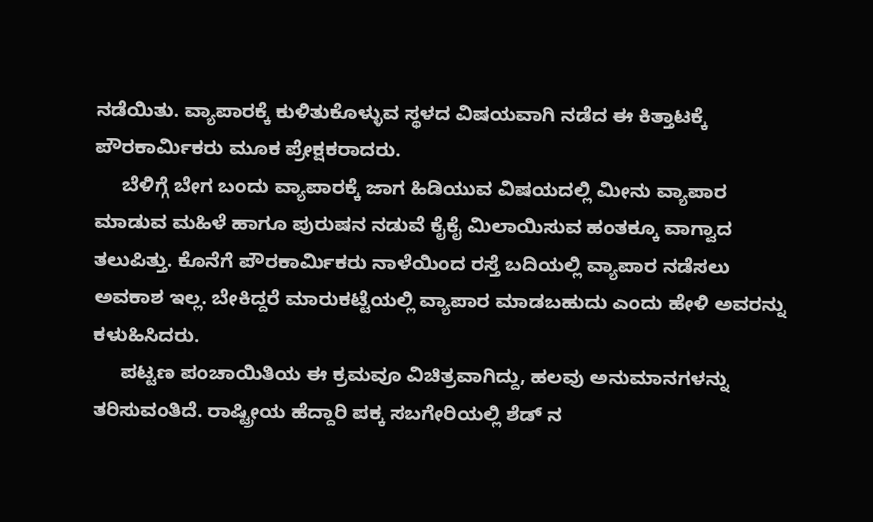ನಡೆಯಿತು. ವ್ಯಾಪಾರಕ್ಕೆ ಕುಳಿತುಕೊಳ್ಳುವ ಸ್ಥಳದ ವಿಷಯವಾಗಿ ನಡೆದ ಈ ಕಿತ್ತಾಟಕ್ಕೆ ಪೌರಕಾರ್ಮಿಕರು ಮೂಕ ಪ್ರೇಕ್ಷಕರಾದರು.
     ಬೆಳಿಗ್ಗೆ ಬೇಗ ಬಂದು ವ್ಯಾಪಾರಕ್ಕೆ ಜಾಗ ಹಿಡಿಯುವ ವಿಷಯದಲ್ಲಿ ಮೀನು ವ್ಯಾಪಾರ ಮಾಡುವ ಮಹಿಳೆ ಹಾಗೂ ಪುರುಷನ ನಡುವೆ ಕೈಕೈ ಮಿಲಾಯಿಸುವ ಹಂತಕ್ಕೂ ವಾಗ್ವಾದ ತಲುಪಿತ್ತು. ಕೊನೆಗೆ ಪೌರಕಾರ್ಮಿಕರು ನಾಳೆಯಿಂದ ರಸ್ತೆ ಬದಿಯಲ್ಲಿ ವ್ಯಾಪಾರ ನಡೆಸಲು ಅವಕಾಶ ಇಲ್ಲ. ಬೇಕಿದ್ದರೆ ಮಾರುಕಟ್ಟೆಯಲ್ಲಿ ವ್ಯಾಪಾರ ಮಾಡಬಹುದು ಎಂದು ಹೇಳಿ ಅವರನ್ನು ಕಳುಹಿಸಿದರು.
     ಪಟ್ಟಣ ಪಂಚಾಯಿತಿಯ ಈ ಕ್ರಮವೂ ವಿಚಿತ್ರವಾಗಿದ್ದು, ಹಲವು ಅನುಮಾನಗಳನ್ನು ತರಿಸುವಂತಿದೆ. ರಾಷ್ಟ್ರೀಯ ಹೆದ್ದಾರಿ ಪಕ್ಕ ಸಬಗೇರಿಯಲ್ಲಿ ಶೆಡ್ ನ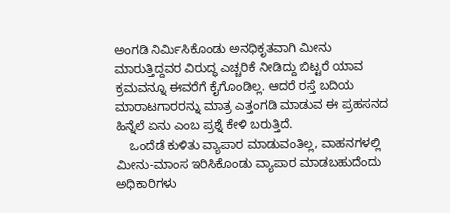ಅಂಗಡಿ ನಿರ್ಮಿಸಿಕೊಂಡು ಅನಧಿಕೃತವಾಗಿ ಮೀನು ಮಾರುತ್ತಿದ್ದವರ ವಿರುದ್ಧ ಎಚ್ಚರಿಕೆ ನೀಡಿದ್ದು ಬಿಟ್ಟರೆ ಯಾವ ಕ್ರಮವನ್ನೂ ಈವರೆಗೆ ಕೈಗೊಂಡಿಲ್ಲ. ಆದರೆ ರಸ್ತೆ ಬದಿಯ ಮಾರಾಟಗಾರರನ್ನು ಮಾತ್ರ ಎತ್ತಂಗಡಿ ಮಾಡುವ ಈ ಪ್ರಹಸನದ ಹಿನ್ನೆಲೆ ಏನು ಎಂಬ ಪ್ರಶ್ನೆ ಕೇಳಿ ಬರುತ್ತಿದೆ.
    ಒಂದೆಡೆ ಕುಳಿತು ವ್ಯಾಪಾರ ಮಾಡುವಂತಿಲ್ಲ, ವಾಹನಗಳಲ್ಲಿ ಮೀನು-ಮಾಂಸ ಇರಿಸಿಕೊಂಡು ವ್ಯಾಪಾರ ಮಾಡಬಹುದೆಂದು ಅಧಿಕಾರಿಗಳು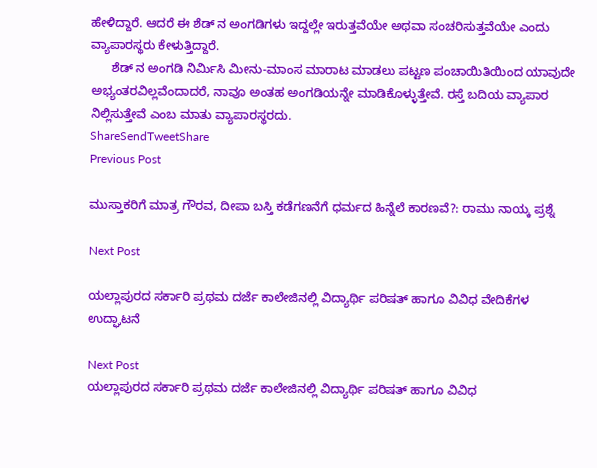ಹೇಳಿದ್ದಾರೆ. ಆದರೆ ಈ ಶೆಡ್ ನ ಅಂಗಡಿಗಳು ಇದ್ದಲ್ಲೇ ಇರುತ್ತವೆಯೇ ಅಥವಾ ಸಂಚರಿಸುತ್ತವೆಯೇ ಎಂದು ವ್ಯಾಪಾರಸ್ಥರು ಕೇಳುತ್ತಿದ್ದಾರೆ.
      ಶೆಡ್ ನ ಅಂಗಡಿ ನಿರ್ಮಿಸಿ ಮೀನು-ಮಾಂಸ ಮಾರಾಟ ಮಾಡಲು ಪಟ್ಟಣ ಪಂಚಾಯಿತಿಯಿಂದ ಯಾವುದೇ ಅಭ್ಯಂತರವಿಲ್ಲವೆಂದಾದರೆ, ನಾವೂ ಅಂತಹ ಅಂಗಡಿಯನ್ನೇ ಮಾಡಿಕೊಳ್ಳುತ್ತೇವೆ. ರಸ್ತೆ ಬದಿಯ ವ್ಯಾಪಾರ ನಿಲ್ಲಿಸುತ್ತೇವೆ ಎಂಬ ಮಾತು ವ್ಯಾಪಾರಸ್ಥರದು.
ShareSendTweetShare
Previous Post

ಮುಸ್ತಾಕರಿಗೆ ಮಾತ್ರ ಗೌರವ, ದೀಪಾ ಬಸ್ತಿ ಕಡೆಗಣನೆಗೆ ಧರ್ಮದ ಹಿನ್ನೆಲೆ ಕಾರಣವೆ?: ರಾಮು ನಾಯ್ಕ ಪ್ರಶ್ನೆ

Next Post

ಯಲ್ಲಾಪುರದ ಸರ್ಕಾರಿ ಪ್ರಥಮ ದರ್ಜೆ ಕಾಲೇಜಿನಲ್ಲಿ ವಿದ್ಯಾರ್ಥಿ ಪರಿಷತ್ ಹಾಗೂ ವಿವಿಧ ವೇದಿಕೆಗಳ ಉದ್ಘಾಟನೆ

Next Post
ಯಲ್ಲಾಪುರದ ಸರ್ಕಾರಿ ಪ್ರಥಮ ದರ್ಜೆ ಕಾಲೇಜಿನಲ್ಲಿ ವಿದ್ಯಾರ್ಥಿ ಪರಿಷತ್ ಹಾಗೂ ವಿವಿಧ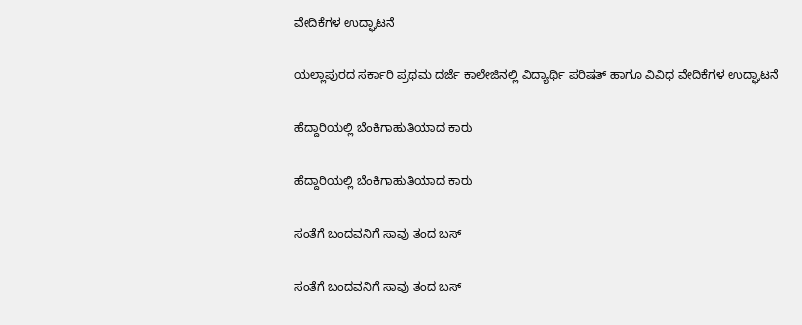ವೇದಿಕೆಗಳ ಉದ್ಘಾಟನೆ

ಯಲ್ಲಾಪುರದ ಸರ್ಕಾರಿ ಪ್ರಥಮ ದರ್ಜೆ ಕಾಲೇಜಿನಲ್ಲಿ ವಿದ್ಯಾರ್ಥಿ ಪರಿಷತ್ ಹಾಗೂ ವಿವಿಧ ವೇದಿಕೆಗಳ ಉದ್ಘಾಟನೆ

ಹೆದ್ದಾರಿಯಲ್ಲಿ ಬೆಂಕಿಗಾಹುತಿಯಾದ ಕಾರು

ಹೆದ್ದಾರಿಯಲ್ಲಿ ಬೆಂಕಿಗಾಹುತಿಯಾದ ಕಾರು

ಸಂತೆಗೆ ಬಂದವನಿಗೆ ಸಾವು ತಂದ ಬಸ್

ಸಂತೆಗೆ ಬಂದವನಿಗೆ ಸಾವು ತಂದ ಬಸ್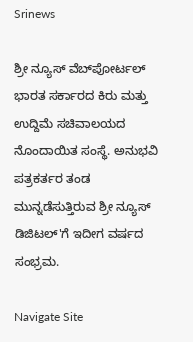Srinews

ಶ್ರೀ ನ್ಯೂಸ್ ವೆಬ್‌ಪೋರ್ಟಲ್ ಭಾರತ ಸರ್ಕಾರದ ಕಿರು ಮತ್ತು ಉದ್ದಿಮೆ ಸಚಿವಾಲಯದ ನೊಂದಾಯಿತ ಸಂಸ್ಥೆ. ಅನುಭವಿ ಪತ್ರಕರ್ತರ ತಂಡ ಮುನ್ನಡೆಸುತ್ತಿರುವ ಶ್ರೀ ನ್ಯೂಸ್ ಡಿಜಿಟಲ್'ಗೆ ಇದೀಗ ವರ್ಷದ ಸಂಭ್ರಮ.

Navigate Site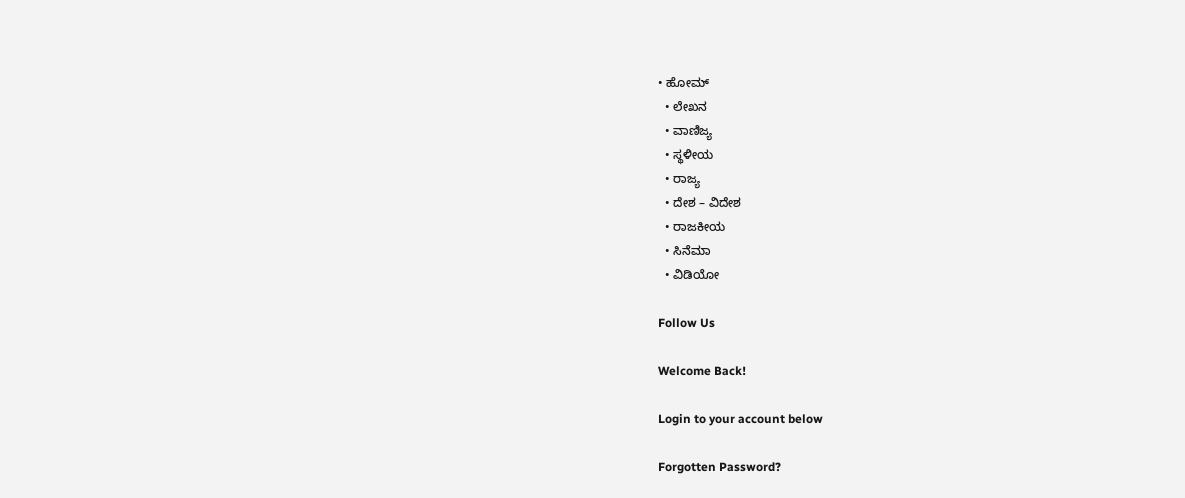• ಹೋಮ್
  • ಲೇಖನ
  • ವಾಣಿಜ್ಯ
  • ಸ್ಥಳೀಯ
  • ರಾಜ್ಯ
  • ದೇಶ – ವಿದೇಶ
  • ರಾಜಕೀಯ
  • ಸಿನೆಮಾ
  • ವಿಡಿಯೋ

Follow Us

Welcome Back!

Login to your account below

Forgotten Password?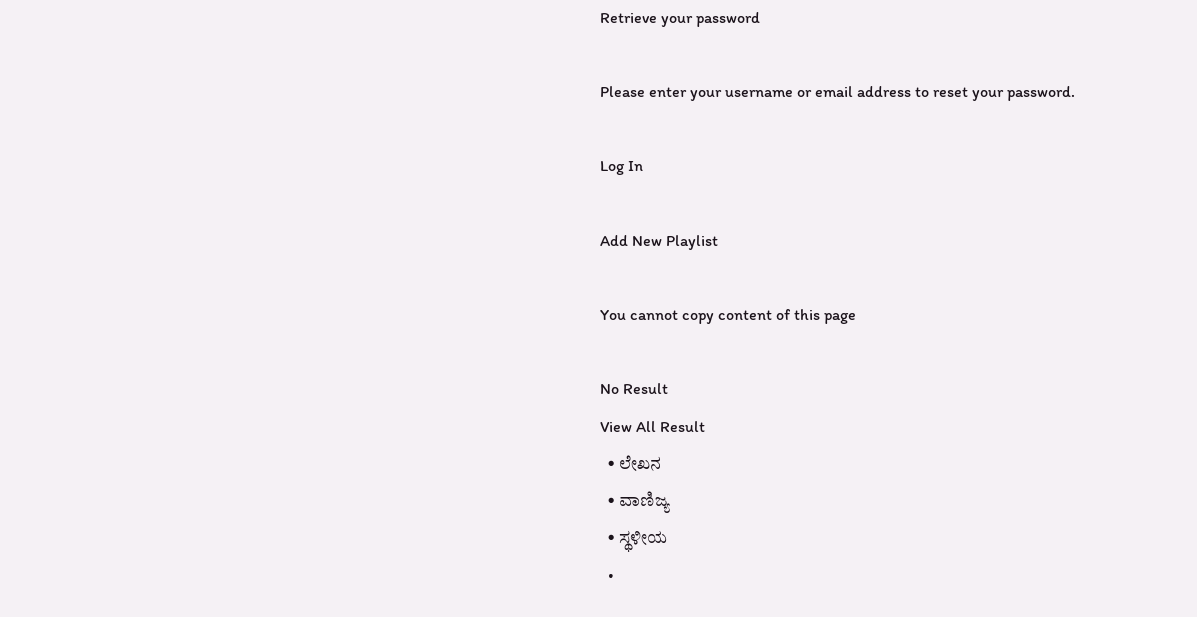Retrieve your password

Please enter your username or email address to reset your password.

Log In

Add New Playlist

You cannot copy content of this page

No Result
View All Result
  • ಲೇಖನ
  • ವಾಣಿಜ್ಯ
  • ಸ್ಥಳೀಯ
  •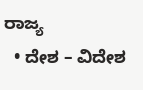ರಾಜ್ಯ
  • ದೇಶ – ವಿದೇಶ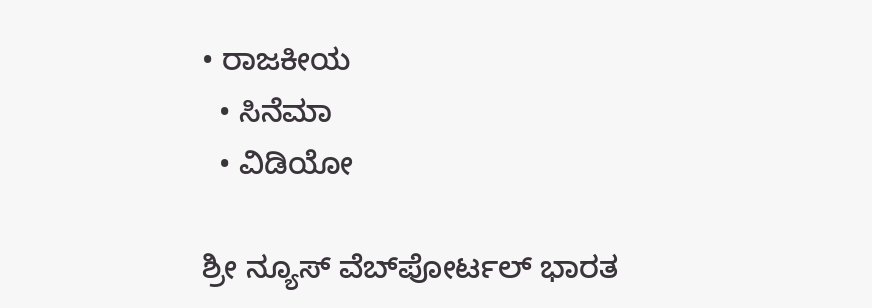• ರಾಜಕೀಯ
  • ಸಿನೆಮಾ
  • ವಿಡಿಯೋ

ಶ್ರೀ ನ್ಯೂಸ್ ವೆಬ್‌ಪೋರ್ಟಲ್ ಭಾರತ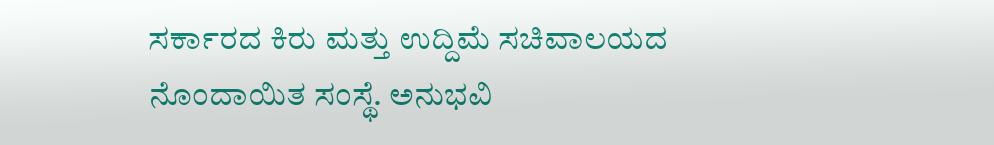ಸರ್ಕಾರದ ಕಿರು ಮತ್ತು ಉದ್ದಿಮೆ ಸಚಿವಾಲಯದ ನೊಂದಾಯಿತ ಸಂಸ್ಥೆ. ಅನುಭವಿ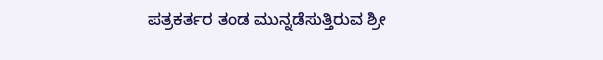ಪತ್ರಕರ್ತರ ತಂಡ ಮುನ್ನಡೆಸುತ್ತಿರುವ ಶ್ರೀ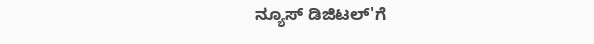ನ್ಯೂಸ್ ಡಿಜಿಟಲ್'ಗೆ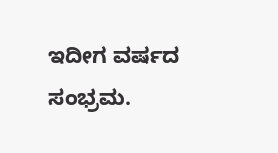ಇದೀಗ ವರ್ಷದ ಸಂಭ್ರಮ.